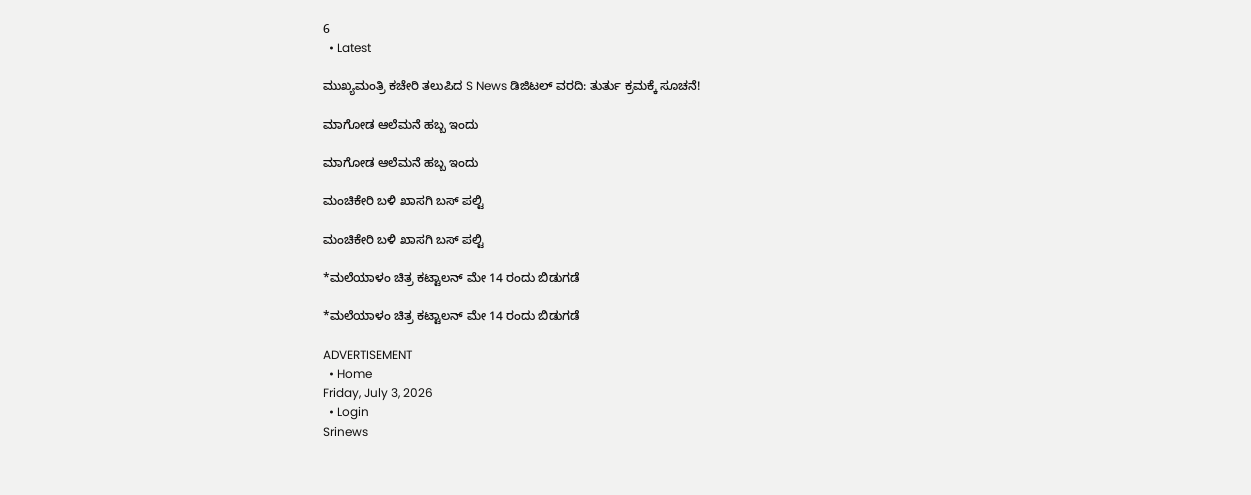6
  • Latest

ಮುಖ್ಯಮಂತ್ರಿ ಕಚೇರಿ ತಲುಪಿದ S News ಡಿಜಿಟಲ್ ವರದಿ: ತುರ್ತು ಕ್ರಮಕ್ಕೆ ಸೂಚನೆ!

ಮಾಗೋಡ ಆಲೆಮನೆ ಹಬ್ಬ ಇಂದು

ಮಾಗೋಡ ಆಲೆಮನೆ ಹಬ್ಬ ಇಂದು

ಮಂಚಿಕೇರಿ‌ ಬಳಿ ಖಾಸಗಿ ಬಸ್ ಪಲ್ಟಿ

ಮಂಚಿಕೇರಿ‌ ಬಳಿ ಖಾಸಗಿ ಬಸ್ ಪಲ್ಟಿ

*ಮಲೆಯಾಳಂ ಚಿತ್ರ ಕಟ್ಟಾಲನ್ ಮೇ 14 ರಂದು ಬಿಡುಗಡೆ

*ಮಲೆಯಾಳಂ ಚಿತ್ರ ಕಟ್ಟಾಲನ್ ಮೇ 14 ರಂದು ಬಿಡುಗಡೆ

ADVERTISEMENT
  • Home
Friday, July 3, 2026
  • Login
Srinews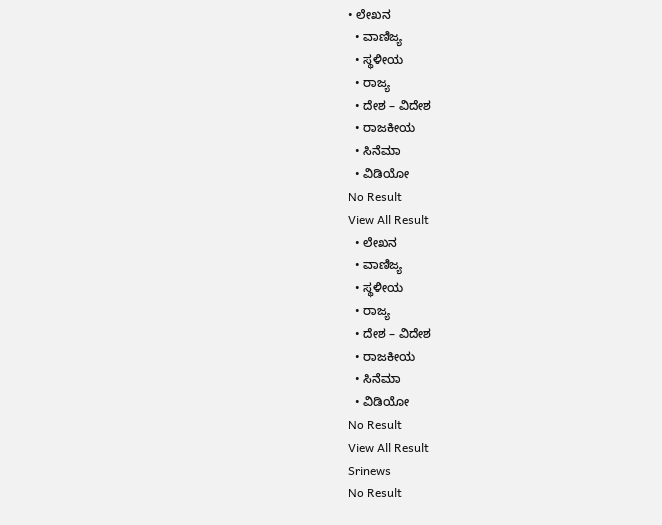• ಲೇಖನ
  • ವಾಣಿಜ್ಯ
  • ಸ್ಥಳೀಯ
  • ರಾಜ್ಯ
  • ದೇಶ – ವಿದೇಶ
  • ರಾಜಕೀಯ
  • ಸಿನೆಮಾ
  • ವಿಡಿಯೋ
No Result
View All Result
  • ಲೇಖನ
  • ವಾಣಿಜ್ಯ
  • ಸ್ಥಳೀಯ
  • ರಾಜ್ಯ
  • ದೇಶ – ವಿದೇಶ
  • ರಾಜಕೀಯ
  • ಸಿನೆಮಾ
  • ವಿಡಿಯೋ
No Result
View All Result
Srinews
No Result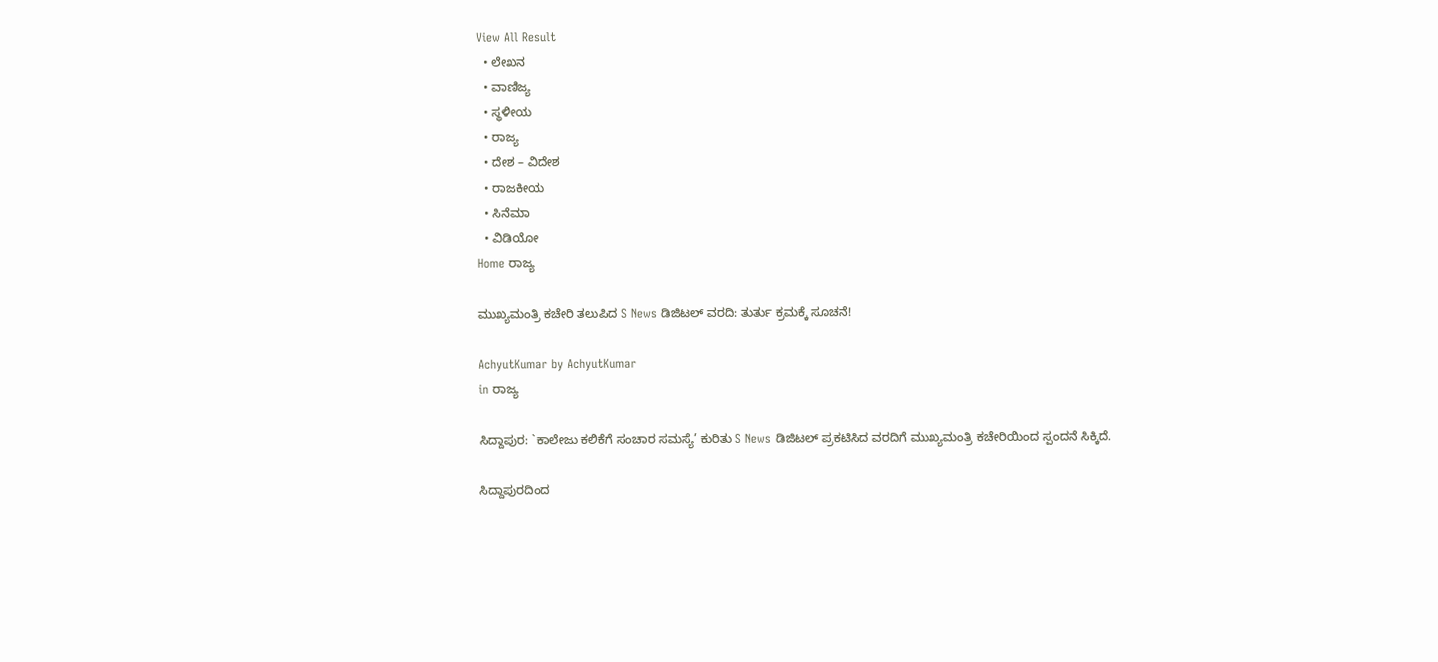View All Result
  • ಲೇಖನ
  • ವಾಣಿಜ್ಯ
  • ಸ್ಥಳೀಯ
  • ರಾಜ್ಯ
  • ದೇಶ – ವಿದೇಶ
  • ರಾಜಕೀಯ
  • ಸಿನೆಮಾ
  • ವಿಡಿಯೋ
Home ರಾಜ್ಯ

ಮುಖ್ಯಮಂತ್ರಿ ಕಚೇರಿ ತಲುಪಿದ S News ಡಿಜಿಟಲ್ ವರದಿ: ತುರ್ತು ಕ್ರಮಕ್ಕೆ ಸೂಚನೆ!

AchyutKumar by AchyutKumar
in ರಾಜ್ಯ

ಸಿದ್ದಾಪುರ: `ಕಾಲೇಜು ಕಲಿಕೆಗೆ ಸಂಚಾರ ಸಮಸ್ಯೆ’ ಕುರಿತು S News ಡಿಜಿಟಲ್ ಪ್ರಕಟಿಸಿದ ವರದಿಗೆ ಮುಖ್ಯಮಂತ್ರಿ ಕಚೇರಿಯಿಂದ ಸ್ಪಂದನೆ ಸಿಕ್ಕಿದೆ.

ಸಿದ್ದಾಪುರದಿಂದ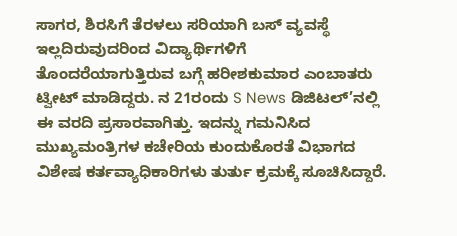ಸಾಗರ, ಶಿರಸಿಗೆ ತೆರಳಲು ಸರಿಯಾಗಿ ಬಸ್ ವ್ಯವಸ್ಥೆ ಇಲ್ಲದಿರುವುದರಿಂದ ವಿದ್ಯಾರ್ಥಿಗಳಿಗೆ ತೊಂದರೆಯಾಗುತ್ತಿರುವ ಬಗ್ಗೆ ಹರೀಶಕುಮಾರ ಎಂಬಾತರು ಟ್ವೀಟ್ ಮಾಡಿದ್ದರು. ನ 21ರಂದು S News ಡಿಜಿಟಲ್’ನಲ್ಲಿ ಈ ವರದಿ ಪ್ರಸಾರವಾಗಿತ್ತು. ಇದನ್ನು ಗಮನಿಸಿದ ಮುಖ್ಯಮಂತ್ರಿಗಳ ಕಚೇರಿಯ ಕುಂದುಕೊರತೆ ವಿಭಾಗದ ವಿಶೇಷ ಕರ್ತವ್ಯಾಧಿಕಾರಿಗಳು ತುರ್ತು ಕ್ರಮಕ್ಕೆ ಸೂಚಿಸಿದ್ದಾರೆ.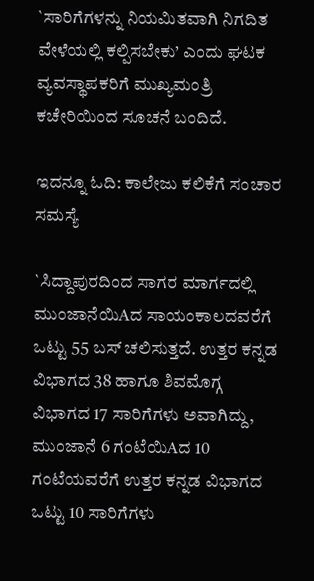`ಸಾರಿಗೆಗಳನ್ನು ನಿಯಮಿತವಾಗಿ ನಿಗದಿತ ವೇಳೆಯಲ್ಲಿ ಕಲ್ಪಿಸಬೇಕು’ ಎಂದು ಘಟಕ ವ್ಯವಸ್ಥಾಪಕರಿಗೆ ಮುಖ್ಯಮಂತ್ರಿ ಕಚೇರಿಯಿಂದ ಸೂಚನೆ ಬಂದಿದೆ.

ಇದನ್ನೂ ಓದಿ: ಕಾಲೇಜು ಕಲಿಕೆಗೆ ಸಂಚಾರ ಸಮಸ್ಯೆ

`ಸಿದ್ದಾಪುರದಿಂದ ಸಾಗರ ಮಾರ್ಗದಲ್ಲಿ ಮುಂಜಾನೆಯಿAದ ಸಾಯಂಕಾಲದವರೆಗೆ ಒಟ್ಟು 55 ಬಸ್ ಚಲಿಸುತ್ತದೆ. ಉತ್ತರ ಕನ್ನಡ ವಿಭಾಗದ 38 ಹಾಗೂ ಶಿವಮೊಗ್ಗ ವಿಭಾಗದ 17 ಸಾರಿಗೆಗಳು ಅವಾಗಿದ್ದು, ಮುಂಜಾನೆ 6 ಗಂಟೆಯಿAದ 10 ಗಂಟೆಯವರೆಗೆ ಉತ್ತರ ಕನ್ನಡ ವಿಭಾಗದ ಒಟ್ಟು 10 ಸಾರಿಗೆಗಳು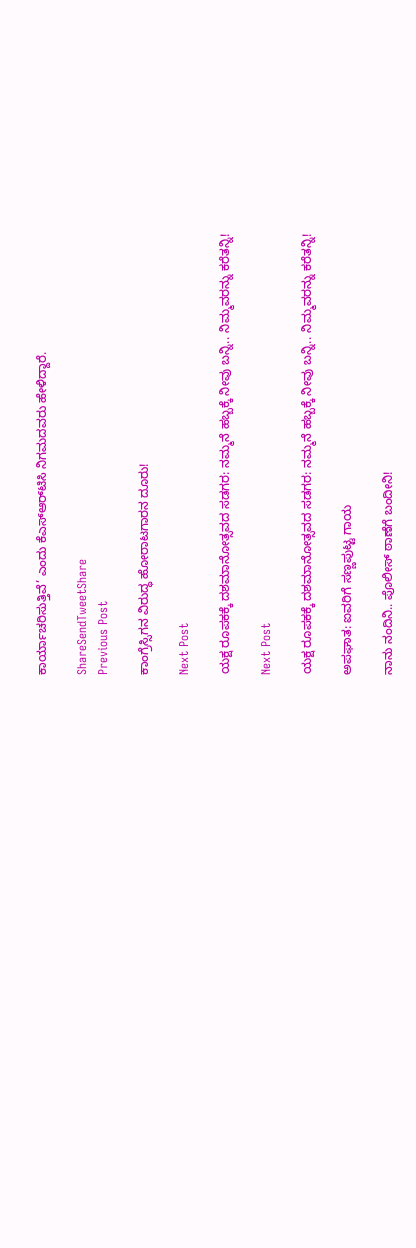ಕಾರ್ಯಾಚರಿಸುತ್ತಿವೆ’ ಎಂದು ಕೆಎಸ್‌ಆರ್‌ಟಿಸಿ ನಿಗಮದವರು ಹೇಳಿದ್ದಾರೆ.

ShareSendTweetShare
Previous Post

ಕಾಂಗ್ರೆಸ್ಸಿಗನ ವಿರುದ್ಧ ಹೋರಾಟಗಾರನ ದೂರು!

Next Post

ಯಕ್ಷ ರೂಪಕಕ್ಕೆ ದಶಮಾನೋತ್ಸವದ ಸಡಗರ: ನಮ್ಮನೆ ಹಬ್ಬಕ್ಕೆ ನೀವು ಬನ್ನಿ.. ನಿಮ್ಮವರನ್ನು ಕರೆತನ್ನಿ!

Next Post

ಯಕ್ಷ ರೂಪಕಕ್ಕೆ ದಶಮಾನೋತ್ಸವದ ಸಡಗರ: ನಮ್ಮನೆ ಹಬ್ಬಕ್ಕೆ ನೀವು ಬನ್ನಿ.. ನಿಮ್ಮವರನ್ನು ಕರೆತನ್ನಿ!

ಅಪಘಾತ: ಐವರಿಗೆ ಸಣ್ಣಪುಟ್ಟ ಗಾಯ

ನಾನು ನಂದಿನಿ.. ಪೊಲೀಸ್ ಠಾಣೆಗೆ ಬಂದೀನಿ!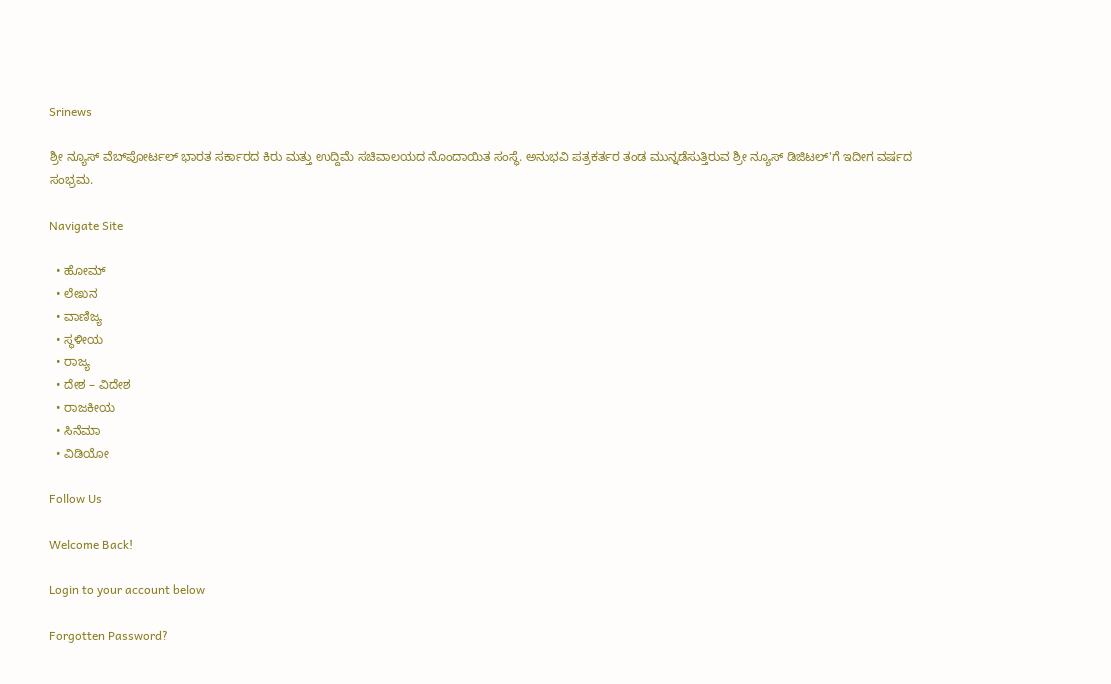Srinews

ಶ್ರೀ ನ್ಯೂಸ್ ವೆಬ್‌ಪೋರ್ಟಲ್ ಭಾರತ ಸರ್ಕಾರದ ಕಿರು ಮತ್ತು ಉದ್ದಿಮೆ ಸಚಿವಾಲಯದ ನೊಂದಾಯಿತ ಸಂಸ್ಥೆ. ಅನುಭವಿ ಪತ್ರಕರ್ತರ ತಂಡ ಮುನ್ನಡೆಸುತ್ತಿರುವ ಶ್ರೀ ನ್ಯೂಸ್ ಡಿಜಿಟಲ್'ಗೆ ಇದೀಗ ವರ್ಷದ ಸಂಭ್ರಮ.

Navigate Site

  • ಹೋಮ್
  • ಲೇಖನ
  • ವಾಣಿಜ್ಯ
  • ಸ್ಥಳೀಯ
  • ರಾಜ್ಯ
  • ದೇಶ – ವಿದೇಶ
  • ರಾಜಕೀಯ
  • ಸಿನೆಮಾ
  • ವಿಡಿಯೋ

Follow Us

Welcome Back!

Login to your account below

Forgotten Password?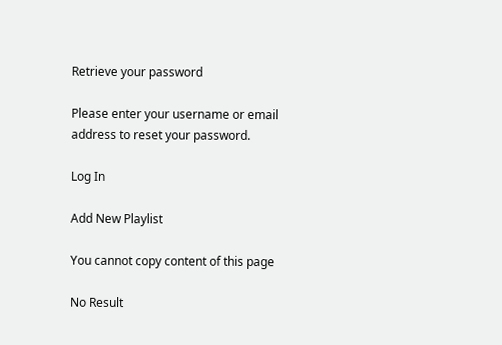Retrieve your password

Please enter your username or email address to reset your password.

Log In

Add New Playlist

You cannot copy content of this page

No Result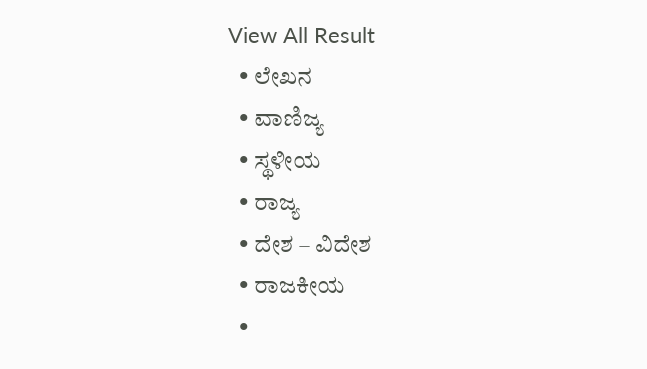View All Result
  • ಲೇಖನ
  • ವಾಣಿಜ್ಯ
  • ಸ್ಥಳೀಯ
  • ರಾಜ್ಯ
  • ದೇಶ – ವಿದೇಶ
  • ರಾಜಕೀಯ
  •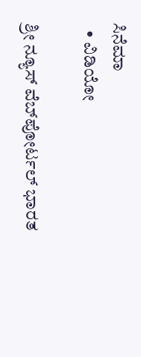ಸಿನೆಮಾ
  • ವಿಡಿಯೋ

ಶ್ರೀ ನ್ಯೂಸ್ ವೆಬ್‌ಪೋರ್ಟಲ್ ಭಾರತ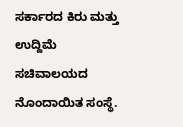ಸರ್ಕಾರದ ಕಿರು ಮತ್ತು ಉದ್ದಿಮೆ ಸಚಿವಾಲಯದ ನೊಂದಾಯಿತ ಸಂಸ್ಥೆ.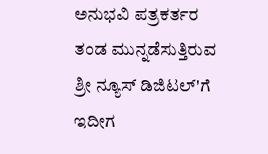ಅನುಭವಿ ಪತ್ರಕರ್ತರ ತಂಡ ಮುನ್ನಡೆಸುತ್ತಿರುವ ಶ್ರೀ ನ್ಯೂಸ್ ಡಿಜಿಟಲ್'ಗೆ ಇದೀಗ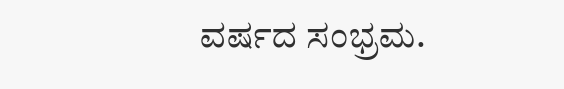ವರ್ಷದ ಸಂಭ್ರಮ.